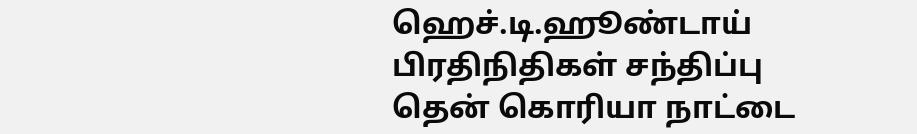ஹெச்.டி.ஹூண்டாய் பிரதிநிதிகள் சந்திப்பு
தென் கொரியா நாட்டை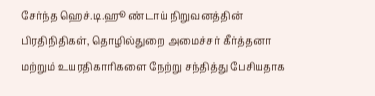சேர்ந்த ஹெச்.டி.ஹூ ண்டாய் நிறுவனத்தின் பிரதிநிதிகள், தொழில்துறை அமைச்சர் கீர்த்தனா மற்றும் உயரதிகாரிகளை நேற்று சந்தித்து பேசியதாக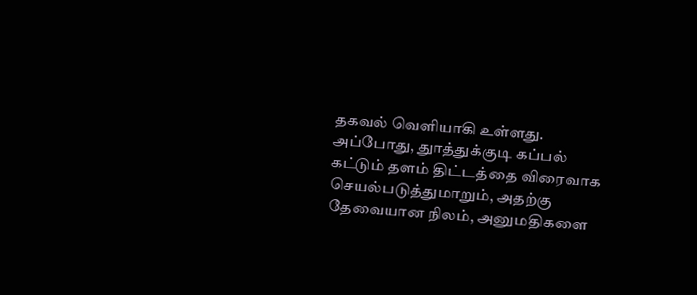தகவல் வெளியாகி உள்ளது.
அப்போது, துாத்துக்குடி கப்பல் கட்டும் தளம் திட்டத்தை விரைவாக செயல்படுத்துமாறும், அதற்கு தேவையான நிலம், அனுமதிகளை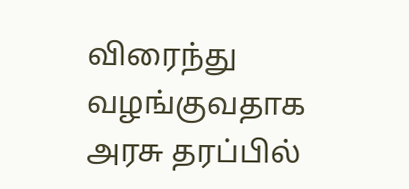விரைந்து வழங்குவதாக அரசு தரப்பில்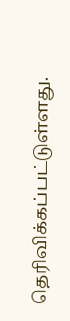தெரிவிக்கப்பட்டுள்ளது.